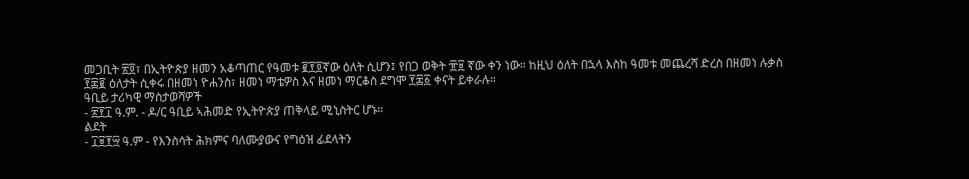መጋቢት ፳፬፣ በኢትዮጵያ ዘመን አቆጣጠር የዓመቱ ፪፻፬ኛው ዕለት ሲሆን፤ የበጋ ወቅት ፹፱ ኛው ቀን ነው። ከዚህ ዕለት በኋላ እስከ ዓመቱ መጨረሻ ድረስ በዘመነ ሉቃስ ፻፷፪ ዕለታት ሲቀሩ በዘመነ ዮሐንስ፣ ዘመነ ማቴዎስ እና ዘመነ ማርቆስ ደግሞ ፻፷፩ ቀናት ይቀራሉ።
ዓቢይ ታሪካዊ ማስታወሻዎች
- ፳፻፲ ዓ.ም. - ዶ/ር ዓቢይ ኣሕመድ የኢትዮጵያ ጠቅላይ ሚኒስትር ሆኑ።
ልደት
- ፲፱፻፵ ዓ.ም - የእንስሳት ሕክምና ባለሙያውና የግዕዝ ፊደላትን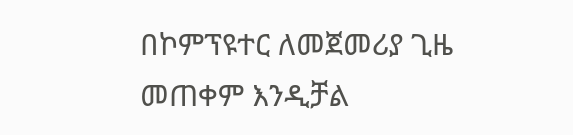በኮምፕዩተር ለመጀመሪያ ጊዜ መጠቀም እንዲቻል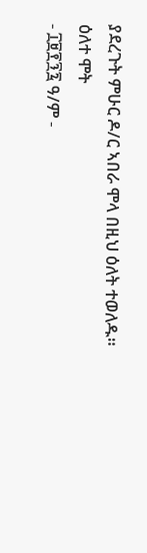ያደረጉት ምሁር ዶ/ር ኣበራ ሞላ በዚህ ዕለት ተወለዱ።
ዕለተ ሞት
- ፲፱፻፺፯ ዓ/ም -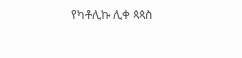የካቶሊኩ ሊቀ ጳጳስ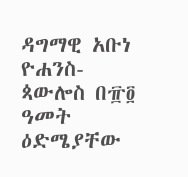ዳግማዊ አቡነ ዮሐንስ-ጳውሎስ በ፹፬ ዓመት ዕድሜያቸው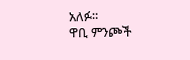አለፉ።
ዋቢ ምንጮች